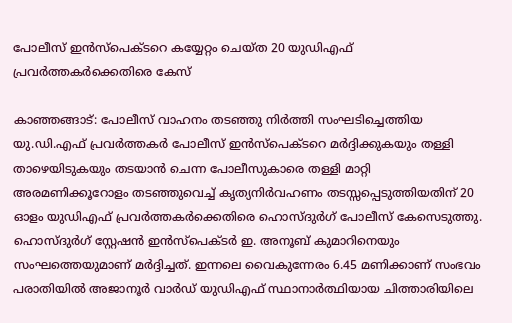പോലീസ് ഇൻസ്പെക്ടറെ കയ്യേറ്റം ചെയ്ത 20 യുഡിഎഫ് പ്രവർത്തകർക്കെതിരെ കേസ്

കാഞ്ഞങ്ങാട്: പോലീസ് വാഹനം തടഞ്ഞു നിർത്തി സംഘടിച്ചെത്തിയ യു.ഡി.എഫ് പ്രവർത്തകർ പോലീസ് ഇൻസ്പെക്ടറെ മർദ്ദിക്കുകയും തള്ളി താഴെയിടുകയും തടയാൻ ചെന്ന പോലീസുകാരെ തള്ളി മാറ്റി അരമണിക്കൂറോളം തടഞ്ഞുവെച്ച് കൃത്യനിർവഹണം തടസ്സപ്പെടുത്തിയതിന് 20 ഓളം യുഡിഎഫ് പ്രവർത്തകർക്കെതിരെ ഹൊസ്ദുർഗ് പോലീസ് കേസെടുത്തു. ഹൊസ്ദുർഗ് സ്റ്റേഷൻ ഇൻസ്പെക്ടർ ഇ. അനൂബ് കുമാറിനെയും സംഘത്തെയുമാണ് മർദ്ദിച്ചത്. ഇന്നലെ വൈകുന്നേരം 6.45 മണിക്കാണ് സംഭവം പരാതിയിൽ അജാനൂർ വാർഡ് യുഡിഎഫ് സ്ഥാനാർത്ഥിയായ ചിത്താരിയിലെ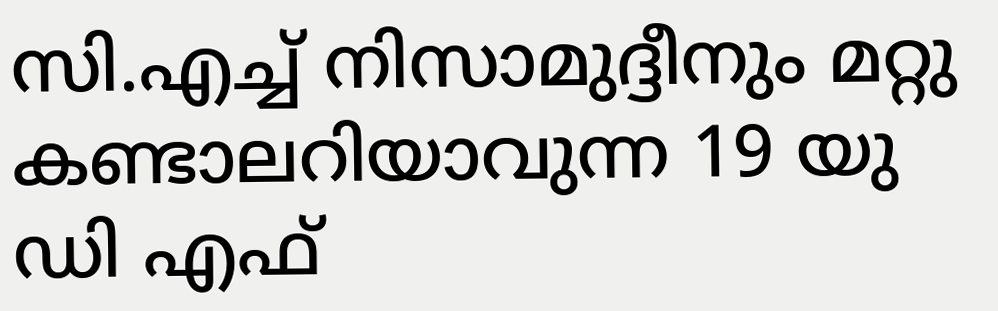സി.എച്ച് നിസാമുദ്ദീനും മറ്റു കണ്ടാലറിയാവുന്ന 19 യു ഡി എഫ്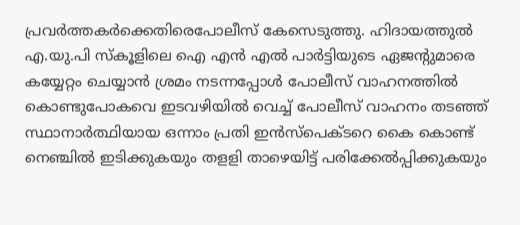പ്രവർത്തകർക്കെതിരെപോലീസ് കേസെടുത്തു. ഹിദായത്തുൽ എ.യു.പി സ്കൂളിലെ ഐ എൻ എൽ പാർട്ടിയുടെ ഏജൻ്റുമാരെ കയ്യേറ്റം ചെയ്യാൻ ശ്രമം നടന്നപ്പോൾ പോലീസ് വാഹനത്തിൽ കൊണ്ടുപോകവെ ഇടവഴിയിൽ വെച്ച് പോലീസ് വാഹനം തടഞ്ഞ് സ്ഥാനാർത്ഥിയായ ഒന്നാം പ്രതി ഇൻസ്പെക്ടറെ കൈ കൊണ്ട് നെഞ്ചിൽ ഇടിക്കുകയും തളളി താഴെയിട്ട് പരിക്കേൽപ്പിക്കുകയും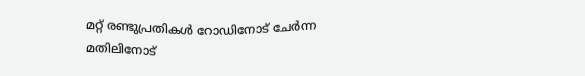മറ്റ് രണ്ടുപ്രതികൾ റോഡിനോട് ചേർന്ന മതിലിനോട്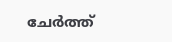ചേർത്ത്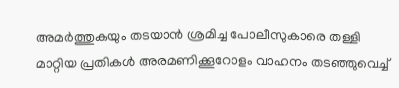അമർത്തുകയും തടയാൻ ശ്രമിച്ച പോലീസുകാരെ തള്ളി മാറ്റിയ പ്രതികൾ അരമണിക്കൂറോളം വാഹനം തടഞ്ഞുവെച്ച്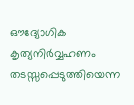ഔദ്യോഗിക കൃത്യനിർവ്വഹണം തടസ്സപ്പെടുത്തിയെന്ന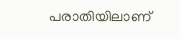പരാതിയിലാണ്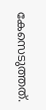കേസെടുത്തത്.